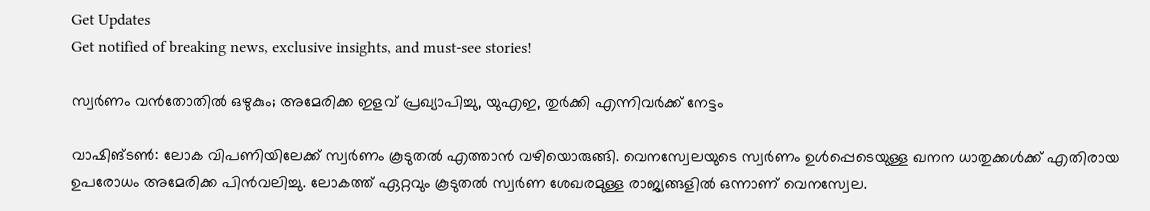Get Updates
Get notified of breaking news, exclusive insights, and must-see stories!

സ്വര്‍ണം വന്‍തോതില്‍ ഒഴുകും; അമേരിക്ക ഇളവ് പ്രഖ്യാപിച്ചു, യുഎഇ, തുര്‍ക്കി എന്നിവര്‍ക്ക് നേട്ടം

വാഷിങ്ടണ്‍: ലോക വിപണിയിലേക്ക് സ്വര്‍ണം കൂടുതല്‍ എത്താന്‍ വഴിയൊരുങ്ങി. വെനസ്വേലയുടെ സ്വര്‍ണം ഉള്‍പ്പെടെയുള്ള ഖനന ധാതുക്കള്‍ക്ക് എതിരായ ഉപരോധം അമേരിക്ക പിന്‍വലിച്ചു. ലോകത്ത് ഏറ്റവും കൂടുതല്‍ സ്വര്‍ണ ശേഖരമുള്ള രാജ്യങ്ങളില്‍ ഒന്നാണ് വെനസ്വേല.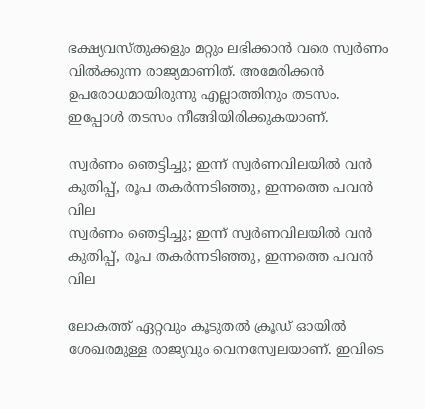ഭക്ഷ്യവസ്തുക്കളും മറ്റും ലഭിക്കാന്‍ വരെ സ്വര്‍ണം വില്‍ക്കുന്ന രാജ്യമാണിത്. അമേരിക്കന്‍ ഉപരോധമായിരുന്നു എല്ലാത്തിനും തടസം. ഇപ്പോള്‍ തടസം നീങ്ങിയിരിക്കുകയാണ്.

സ്വര്‍ണം ഞെട്ടിച്ചു; ഇന്ന് സ്വര്‍ണവിലയില്‍ വന്‍ കുതിപ്പ്, രൂപ തകര്‍ന്നടിഞ്ഞു, ഇന്നത്തെ പവന്‍ വില
സ്വര്‍ണം ഞെട്ടിച്ചു; ഇന്ന് സ്വര്‍ണവിലയില്‍ വന്‍ കുതിപ്പ്, രൂപ തകര്‍ന്നടിഞ്ഞു, ഇന്നത്തെ പവന്‍ വില

ലോകത്ത് ഏറ്റവും കൂടുതല്‍ ക്രൂഡ് ഓയില്‍ ശേഖരമുള്ള രാജ്യവും വെനസ്വേലയാണ്. ഇവിടെ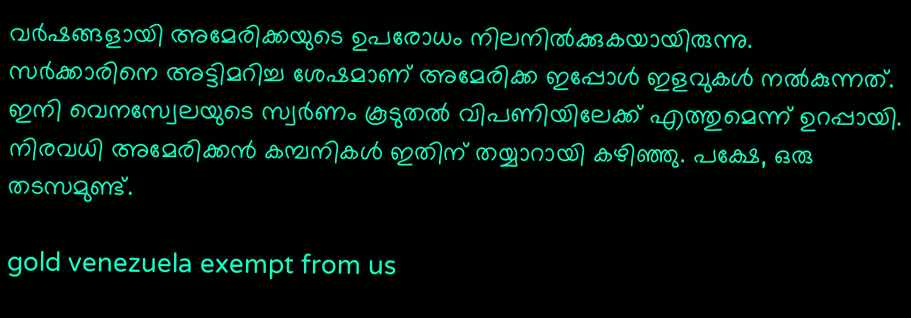വര്‍ഷങ്ങളായി അമേരിക്കയുടെ ഉപരോധം നിലനില്‍ക്കുകയായിരുന്നു. സര്‍ക്കാരിനെ അട്ടിമറിച്ച ശേഷമാണ് അമേരിക്ക ഇപ്പോള്‍ ഇളവുകള്‍ നല്‍കുന്നത്. ഇനി വെനസ്വേലയുടെ സ്വര്‍ണം കൂടുതല്‍ വിപണിയിലേക്ക് എത്തുമെന്ന് ഉറപ്പായി. നിരവധി അമേരിക്കന്‍ കമ്പനികള്‍ ഇതിന് തയ്യാറായി കഴിഞ്ഞു. പക്ഷേ, ഒരു തടസമുണ്ട്.

gold venezuela exempt from us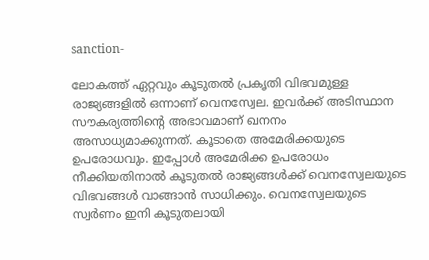sanction-

ലോകത്ത് ഏറ്റവും കൂടുതല്‍ പ്രകൃതി വിഭവമുള്ള രാജ്യങ്ങളില്‍ ഒന്നാണ് വെനസ്വേല. ഇവര്‍ക്ക് അടിസ്ഥാന സൗകര്യത്തിന്റെ അഭാവമാണ് ഖനനം അസാധ്യമാക്കുന്നത്. കൂടാതെ അമേരിക്കയുടെ ഉപരോധവും. ഇപ്പോള്‍ അമേരിക്ക ഉപരോധം നീക്കിയതിനാല്‍ കൂടുതല്‍ രാജ്യങ്ങള്‍ക്ക് വെനസ്വേലയുടെ വിഭവങ്ങള്‍ വാങ്ങാന്‍ സാധിക്കും. വെനസ്വേലയുടെ സ്വര്‍ണം ഇനി കൂടുതലായി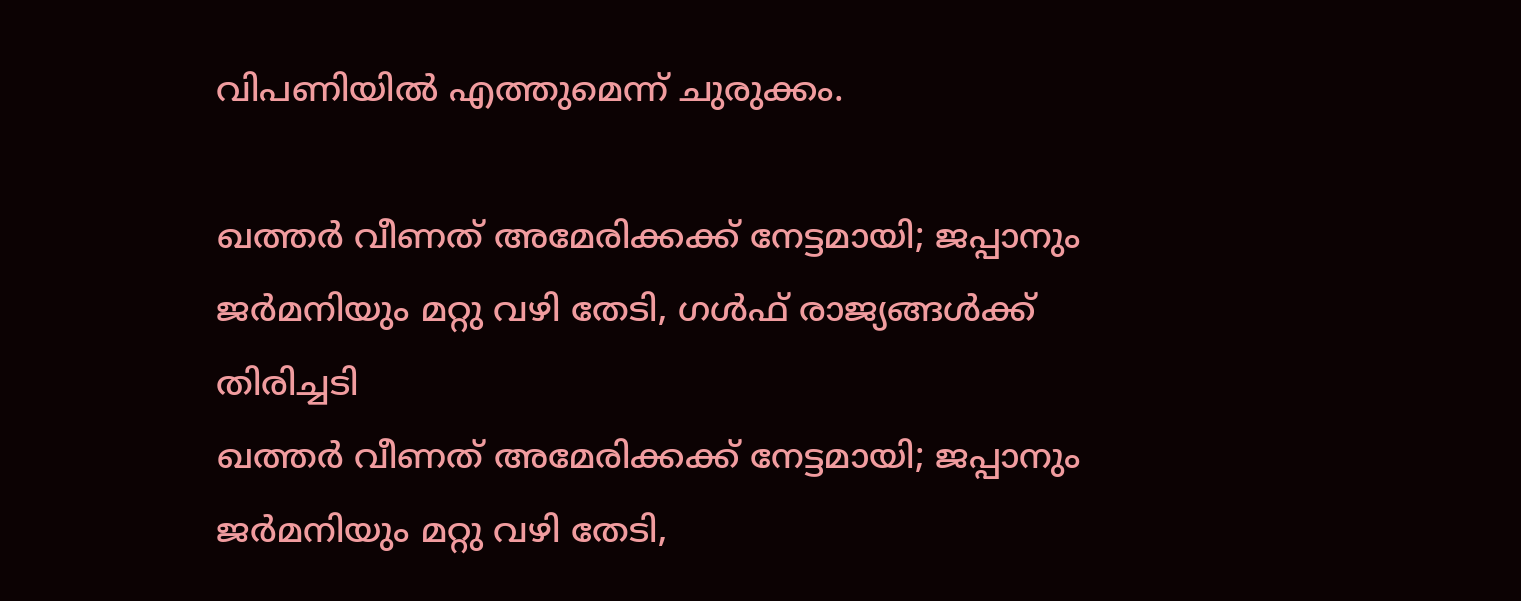വിപണിയില്‍ എത്തുമെന്ന് ചുരുക്കം.

ഖത്തര്‍ വീണത് അമേരിക്കക്ക് നേട്ടമായി; ജപ്പാനും ജര്‍മനിയും മറ്റു വഴി തേടി, ഗള്‍ഫ് രാജ്യങ്ങള്‍ക്ക് തിരിച്ചടി
ഖത്തര്‍ വീണത് അമേരിക്കക്ക് നേട്ടമായി; ജപ്പാനും ജര്‍മനിയും മറ്റു വഴി തേടി,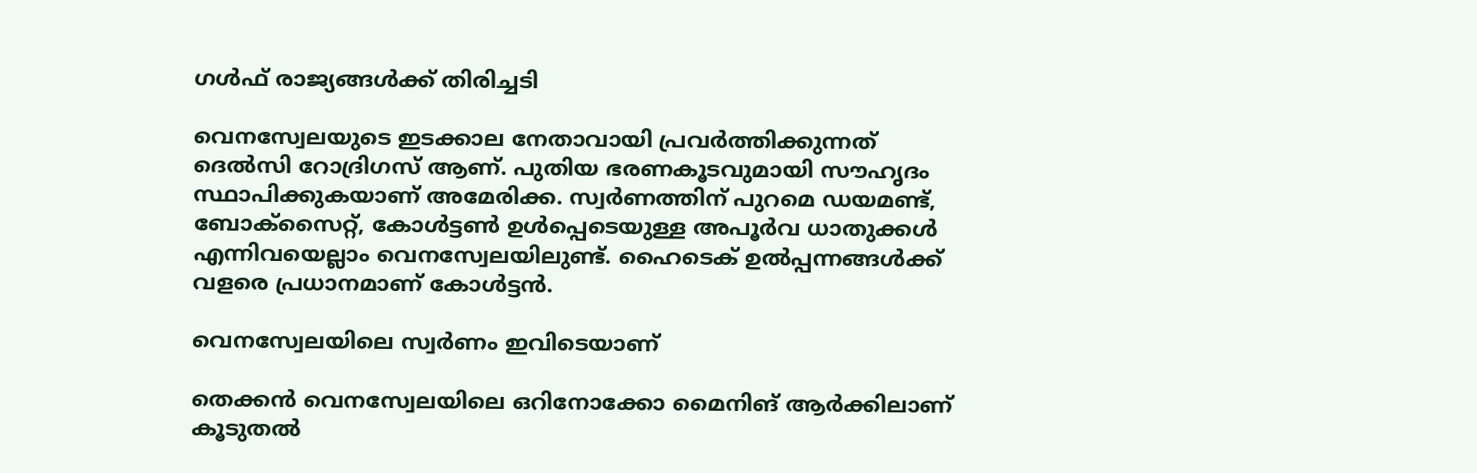ഗള്‍ഫ് രാജ്യങ്ങള്‍ക്ക് തിരിച്ചടി

വെനസ്വേലയുടെ ഇടക്കാല നേതാവായി പ്രവര്‍ത്തിക്കുന്നത് ദെല്‍സി റോദ്രിഗസ് ആണ്. പുതിയ ഭരണകൂടവുമായി സൗഹൃദം സ്ഥാപിക്കുകയാണ് അമേരിക്ക. സ്വര്‍ണത്തിന് പുറമെ ഡയമണ്ട്, ബോക്‌സൈറ്റ്, കോള്‍ട്ടണ്‍ ഉള്‍പ്പെടെയുള്ള അപൂര്‍വ ധാതുക്കള്‍ എന്നിവയെല്ലാം വെനസ്വേലയിലുണ്ട്. ഹൈടെക് ഉല്‍പ്പന്നങ്ങള്‍ക്ക് വളരെ പ്രധാനമാണ് കോള്‍ട്ടന്‍.

വെനസ്വേലയിലെ സ്വര്‍ണം ഇവിടെയാണ്

തെക്കന്‍ വെനസ്വേലയിലെ ഒറിനോക്കോ മൈനിങ് ആര്‍ക്കിലാണ് കൂടുതല്‍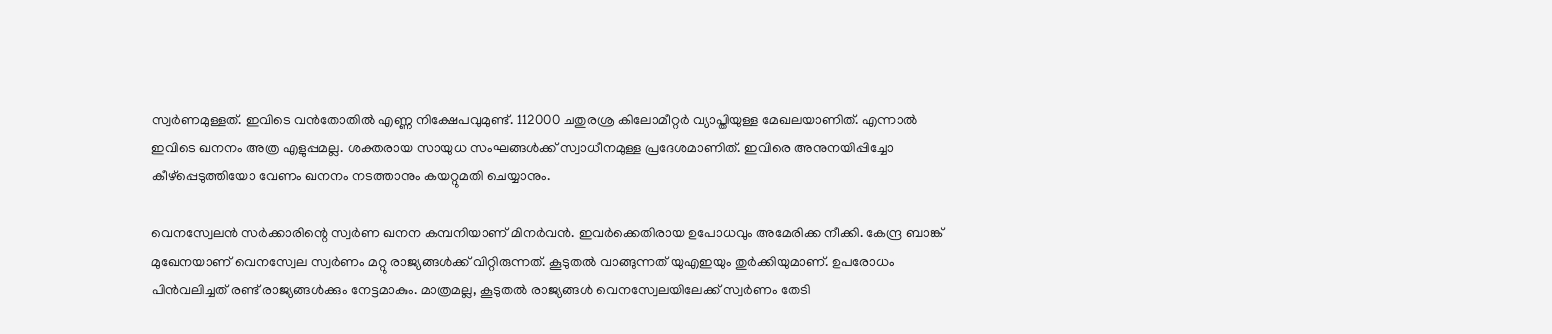സ്വര്‍ണമുള്ളത്. ഇവിടെ വന്‍തോതില്‍ എണ്ണ നിക്ഷേപവുമുണ്ട്. 112000 ചതുരശ്ര കിലോമീറ്റര്‍ വ്യാപ്തിയുള്ള മേഖലയാണിത്. എന്നാല്‍ ഇവിടെ ഖനനം അത്ര എളുപ്പമല്ല. ശക്തരായ സായുധ സംഘങ്ങള്‍ക്ക് സ്വാധീനമുള്ള പ്രദേശമാണിത്. ഇവിരെ അനുനയിപ്പിച്ചോ കീഴ്‌പ്പെടുത്തിയോ വേണം ഖനനം നടത്താനും കയറ്റുമതി ചെയ്യാനും.

വെനസ്വേലന്‍ സര്‍ക്കാരിന്റെ സ്വര്‍ണ ഖനന കമ്പനിയാണ് മിനര്‍വന്‍. ഇവര്‍ക്കെതിരായ ഉപോധവും അമേരിക്ക നീക്കി. കേന്ദ്ര ബാങ്ക് മുഖേനയാണ് വെനസ്വേല സ്വര്‍ണം മറ്റു രാജ്യങ്ങള്‍ക്ക് വിറ്റിരുന്നത്. കൂടുതല്‍ വാങ്ങുന്നത് യുഎഇയും തുര്‍ക്കിയുമാണ്. ഉപരോധം പിന്‍വലിച്ചത് രണ്ട് രാജ്യങ്ങള്‍ക്കും നേട്ടമാകും. മാത്രമല്ല, കൂടുതല്‍ രാജ്യങ്ങള്‍ വെനസ്വേലയിലേക്ക് സ്വര്‍ണം തേടി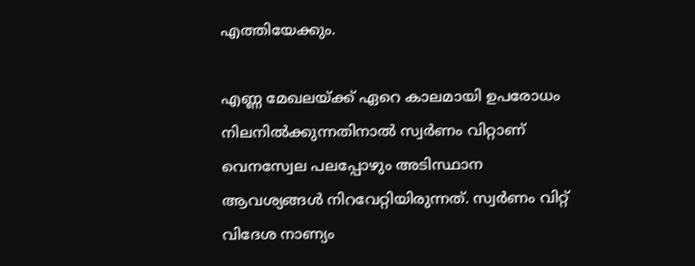എത്തിയേക്കും.

എണ്ണ മേഖലയ്ക്ക് ഏറെ കാലമായി ഉപരോധം നിലനില്‍ക്കുന്നതിനാല്‍ സ്വര്‍ണം വിറ്റാണ് വെനസ്വേല പലപ്പോഴും അടിസ്ഥാന ആവശ്യങ്ങള്‍ നിറവേറ്റിയിരുന്നത്. സ്വര്‍ണം വിറ്റ് വിദേശ നാണ്യം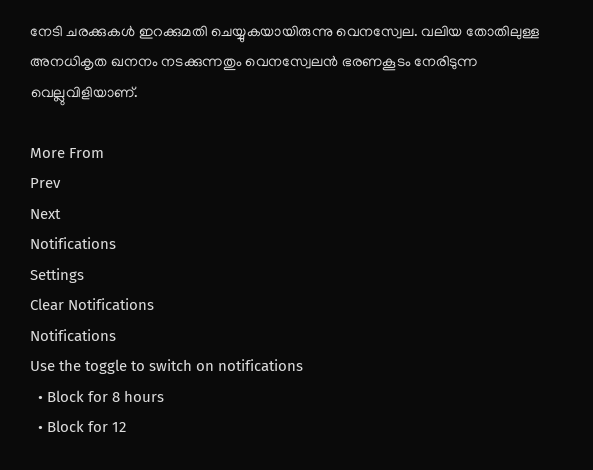നേടി ചരക്കുകള്‍ ഇറക്കുമതി ചെയ്യുകയായിരുന്നു വെനസ്വേല. വലിയ തോതിലുള്ള അനധികൃത ഖനനം നടക്കുന്നതും വെനസ്വേലന്‍ ഭരണകൂടം നേരിടുന്ന വെല്ലുവിളിയാണ്.

More From
Prev
Next
Notifications
Settings
Clear Notifications
Notifications
Use the toggle to switch on notifications
  • Block for 8 hours
  • Block for 12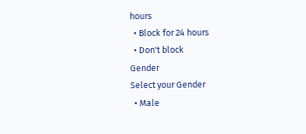hours
  • Block for 24 hours
  • Don't block
Gender
Select your Gender
  • Male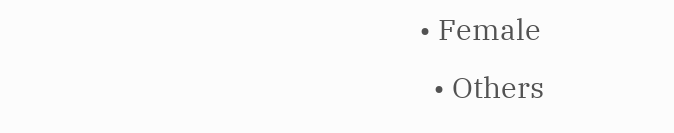• Female
  • Others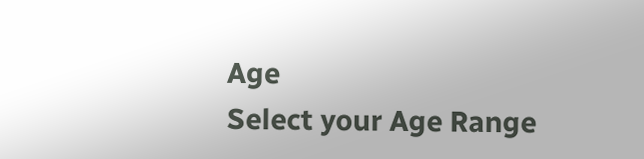Age
Select your Age Range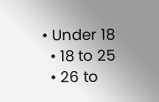• Under 18
  • 18 to 25
  • 26 to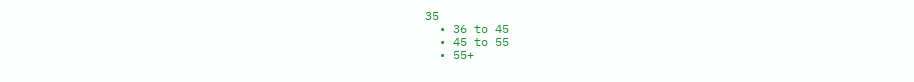35
  • 36 to 45
  • 45 to 55
  • 55+